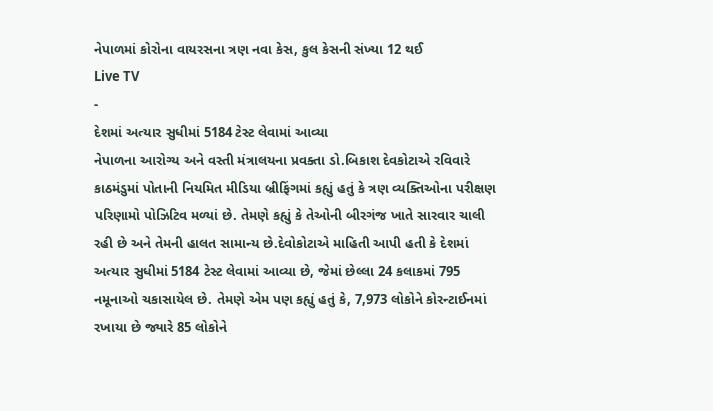નેપાળમાં કોરોના વાયરસના ત્રણ નવા કેસ, કુલ કેસની સંખ્યા 12 થઈ
Live TV
-
દેશમાં અત્યાર સુધીમાં 5184 ટેસ્ટ લેવામાં આવ્યા
નેપાળના આરોગ્ય અને વસ્તી મંત્રાલયના પ્રવક્તા ડો.બિકાશ દેવકોટાએ રવિવારે કાઠમંડુમાં પોતાની નિયમિત મીડિયા બ્રીફિંગમાં કહ્યું હતું કે ત્રણ વ્યક્તિઓના પરીક્ષણ પરિણામો પોઝિટિવ મળ્યાં છે. તેમણે કહ્યું કે તેઓની બીરગંજ ખાતે સારવાર ચાલી રહી છે અને તેમની હાલત સામાન્ય છે.દેવોકોટાએ માહિતી આપી હતી કે દેશમાં અત્યાર સુધીમાં 5184 ટેસ્ટ લેવામાં આવ્યા છે, જેમાં છેલ્લા 24 કલાકમાં 795 નમૂનાઓ ચકાસાયેલ છે. તેમણે એમ પણ કહ્યું હતું કે, 7,973 લોકોને કોરન્ટાઈનમાં રખાયા છે જ્યારે 85 લોકોને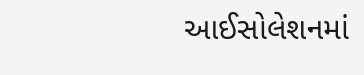આઈસોલેશનમાં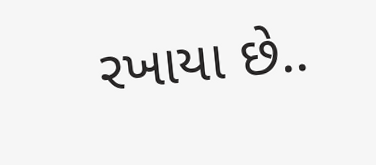રખાયા છે..